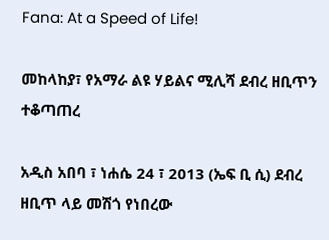Fana: At a Speed of Life!

መከላከያ፣ የአማራ ልዩ ሃይልና ሚሊሻ ደብረ ዘቢጥን ተቆጣጠረ

አዲስ አበባ ፣ ነሐሴ 24 ፣ 2013 (ኤፍ ቢ ሲ) ደብረ ዘቢጥ ላይ መሽጎ የነበረው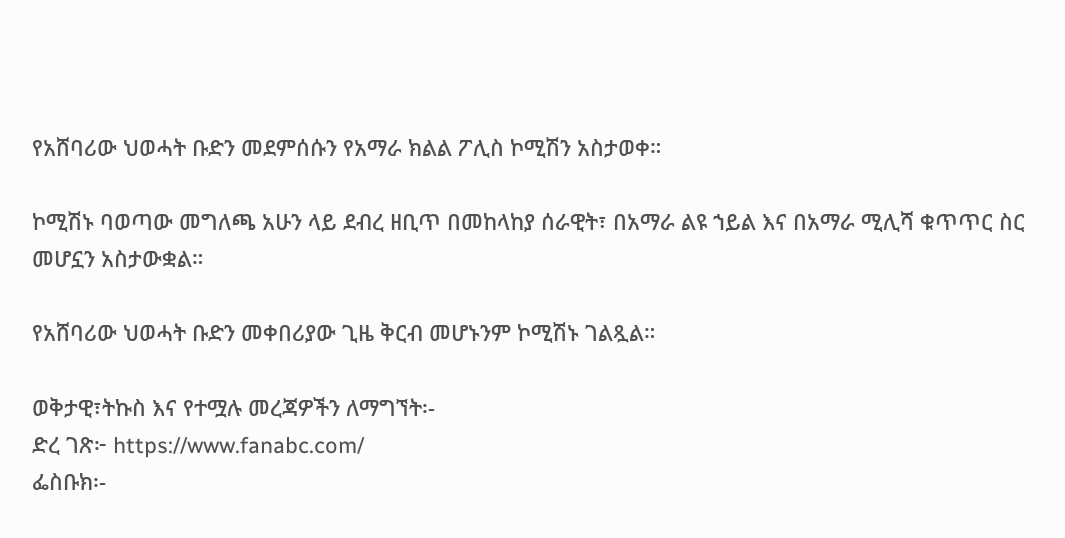የአሸባሪው ህወሓት ቡድን መደምሰሱን የአማራ ክልል ፖሊስ ኮሚሽን አስታወቀ።

ኮሚሽኑ ባወጣው መግለጫ አሁን ላይ ደብረ ዘቢጥ በመከላከያ ሰራዊት፣ በአማራ ልዩ ኀይል እና በአማራ ሚሊሻ ቁጥጥር ስር መሆኗን አስታውቋል።

የአሸባሪው ህወሓት ቡድን መቀበሪያው ጊዜ ቅርብ መሆኑንም ኮሚሽኑ ገልጿል።

ወቅታዊ፣ትኩስ እና የተሟሉ መረጃዎችን ለማግኘት፡-
ድረ ገጽ፦ https://www.fanabc.com/
ፌስቡክ፡-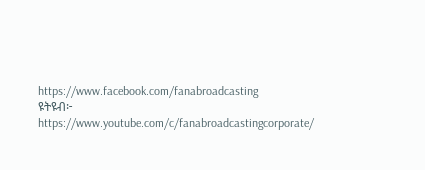https://www.facebook.com/fanabroadcasting
ዩትዩብ፦ https://www.youtube.com/c/fanabroadcastingcorporate/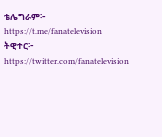ቴሌግራም፦ https://t.me/fanatelevision
ትዊተር፦ https://twitter.com/fanatelevision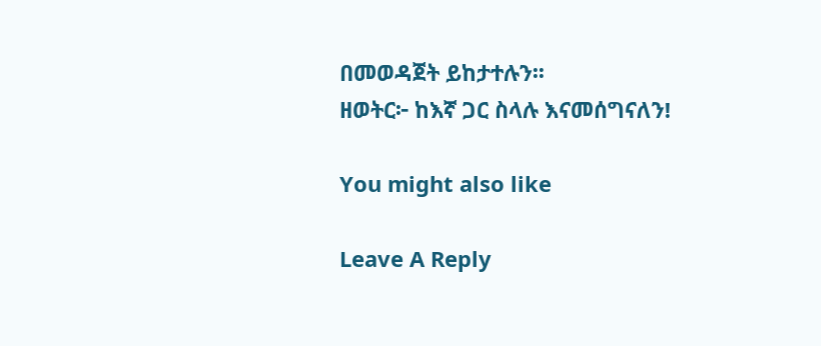በመወዳጀት ይከታተሉን፡፡
ዘወትር፦ ከእኛ ጋር ስላሉ እናመሰግናለን!

You might also like

Leave A Reply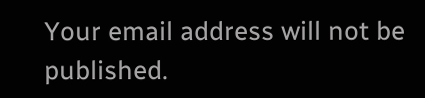Your email address will not be published.